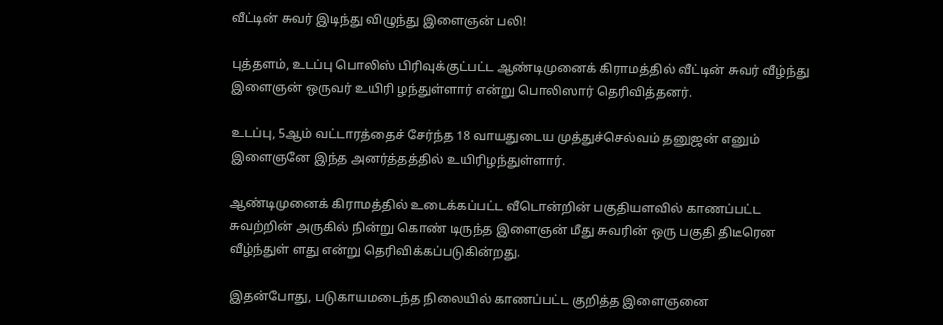வீட்டின் சுவர் இடிந்து விழுந்து இளைஞன் பலி!

புத்தளம், உடப்பு பொலிஸ் பிரிவுக்குட்பட்ட ஆண்டிமுனைக் கிராமத்தில் வீட்டின் சுவர் வீழ்ந்து இளைஞன் ஒருவர் உயிரி ழந்துள்ளார் என்று பொலிஸார் தெரிவித்தனர்.

உடப்பு, 5ஆம் வட்டாரத்தைச் சேர்ந்த 18 வாயதுடைய முத்துச்செல்வம் தனுஜன் எனும் இளைஞனே இந்த அனர்த்தத்தில் உயிரிழந்துள்ளார்.

ஆண்டிமுனைக் கிராமத்தில் உடைக்கப்பட்ட வீடொன்றின் பகுதியளவில் காணப்பட்ட சுவற்றின் அருகில் நின்று கொண் டிருந்த இளைஞன் மீது சுவரின் ஒரு பகுதி திடீரென வீழ்ந்துள் ளது என்று தெரிவிக்கப்படுகின்றது.

இதன்போது, படுகாயமடைந்த நிலையில் காணப்பட்ட குறித்த இளைஞனை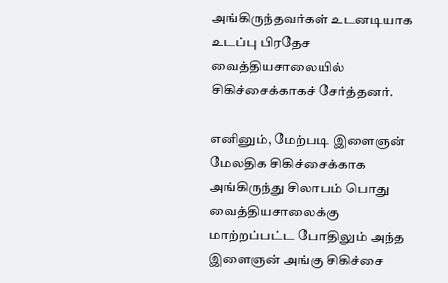அங்கிருந்தவர்கள் உடனடியாக உடப்பு பிரதேச வைத்தியசாலையில் சிகிச்சைக்காகச் சேர்த்தனர்.

எனினும், மேற்படி இளைஞன் மேலதிக சிகிச்சைக்காக அங்கிருந்து சிலாபம் பொது வைத்தியசாலைக்கு மாற்றப்பட்ட போதிலும் அந்த இளைஞன் அங்கு சிகிச்சை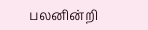பலனின்றி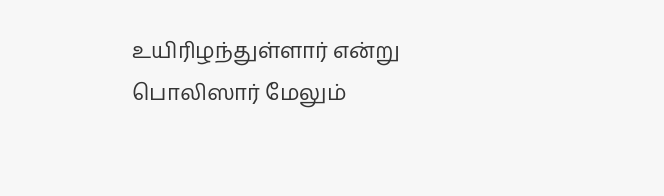உயிரிழந்துள்ளார் என்று பொலிஸார் மேலும்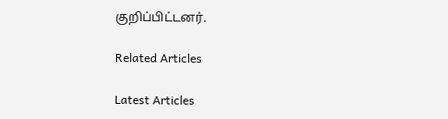குறிப்பிட்டனர்.

Related Articles

Latest Articles